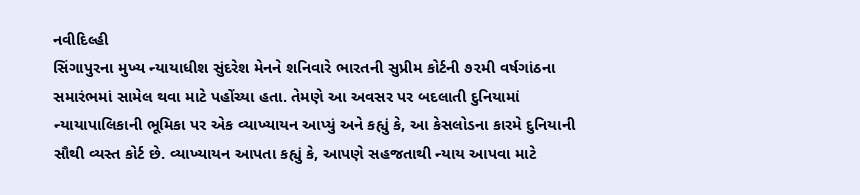નવીદિલ્હી
સિંગાપુરના મુખ્ય ન્યાયાધીશ સુંદરેશ મેનને શનિવારે ભારતની સુપ્રીમ કોર્ટની ૭૨મી વર્ષગાંઠના સમારંભમાં સામેલ થવા માટે પહોંચ્યા હતા. તેમણે આ અવસર પર બદલાતી દુનિયામાં ન્યાયાપાલિકાની ભૂમિકા પર એક વ્યાખ્યાયન આપ્યું અને કહ્યું કે, આ કેસલોડના કારમે દુનિયાની સૌથી વ્યસ્ત કોર્ટ છે. વ્યાખ્યાયન આપતા કહ્યું કે, આપણે સહજતાથી ન્યાય આપવા માટે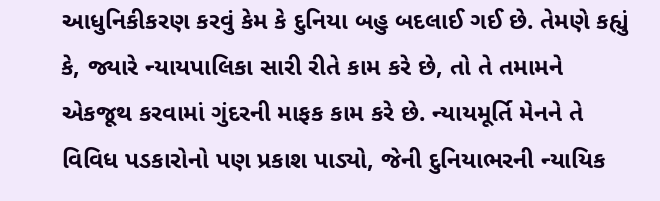આધુનિકીકરણ કરવું કેમ કે દુનિયા બહુ બદલાઈ ગઈ છે. તેમણે કહ્યું કે, જ્યારે ન્યાયપાલિકા સારી રીતે કામ કરે છે, તો તે તમામને એકજૂથ કરવામાં ગુંદરની માફક કામ કરે છે. ન્યાયમૂર્તિ મેનને તે વિવિધ પડકારોનો પણ પ્રકાશ પાડ્યો, જેની દુનિયાભરની ન્યાયિક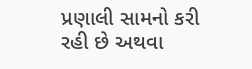પ્રણાલી સામનો કરી રહી છે અથવા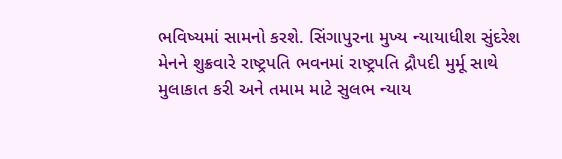ભવિષ્યમાં સામનો કરશે. સિંગાપુરના મુખ્ય ન્યાયાધીશ સુંદરેશ મેનને શુક્રવારે રાષ્ટ્રપતિ ભવનમાં રાષ્ટ્રપતિ દ્રૌપદી મુર્મૂ સાથે મુલાકાત કરી અને તમામ માટે સુલભ ન્યાય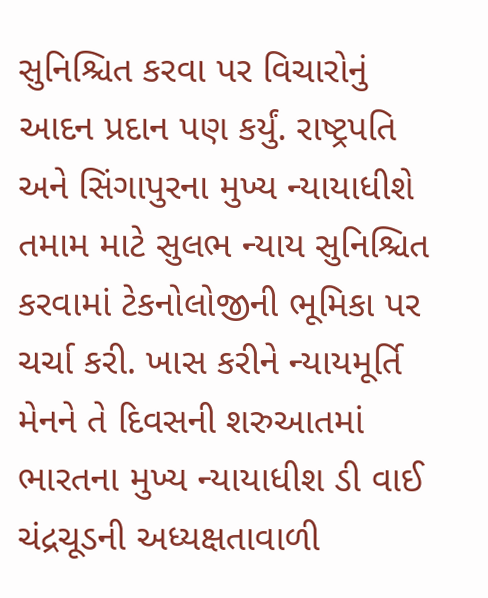સુનિશ્ચિત કરવા પર વિચારોનું આદન પ્રદાન પણ કર્યું. રાષ્ટ્રપતિ અને સિંગાપુરના મુખ્ય ન્યાયાધીશે તમામ માટે સુલભ ન્યાય સુનિશ્ચિત કરવામાં ટેકનોલોજીની ભૂમિકા પર ચર્ચા કરી. ખાસ કરીને ન્યાયમૂર્તિ મેનને તે દિવસની શરુઆતમાં ભારતના મુખ્ય ન્યાયાધીશ ડી વાઈ ચંદ્રચૂડની અધ્યક્ષતાવાળી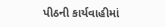પીઠની કાર્યવાહીમાં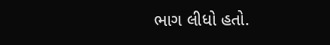ભાગ લીધો હતો.